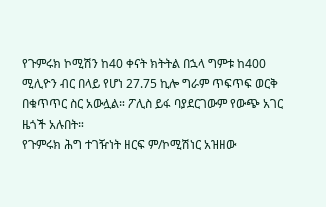የጉምሩክ ኮሚሽን ከ40 ቀናት ክትትል በኋላ ግምቱ ከ400 ሚሊዮን ብር በላይ የሆነ 27.75 ኪሎ ግራም ጥፍጥፍ ወርቅ በቁጥጥር ስር አውሏል። ፖሊስ ይፋ ባያደርገውም የውጭ አገር ዜጎች አሉበት።
የጉምሩክ ሕግ ተገዥነት ዘርፍ ም/ኮሚሽነር አዝዘው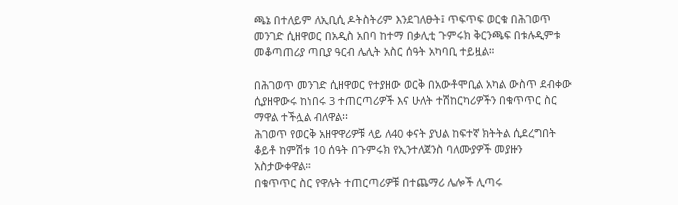ጫኔ በተለይም ለኢቢሲ ዶትስትሪም እንደገለፁት፤ ጥፍጥፍ ወርቁ በሕገወጥ መንገድ ሲዘዋወር በአዲስ አበባ ከተማ በቃሊቲ ጉምሩክ ቅርንጫፍ በቱሉዲምቱ መቆጣጠሪያ ጣቢያ ዓርብ ሌሊት አስር ሰዓት አካባቢ ተይዟል።

በሕገወጥ መንገድ ሲዘዋወር የተያዘው ወርቅ በአውቶሞቢል አካል ውስጥ ደብቀው ሲያዘዋውሩ ከነበሩ 3 ተጠርጣሪዎች እና ሁለት ተሽከርካሪዎችን በቁጥጥር ስር ማዋል ተችሏል ብለዋል፡፡
ሕገወጥ የወርቅ አዘዋዋሪዎቹ ላይ ለ40 ቀናት ያህል ከፍተኛ ክትትል ሲደረግበት ቆይቶ ከምሽቱ 10 ሰዓት በጉምሩክ የኢንተለጀንስ ባለሙያዎች መያዙን አስታውቀዋል።
በቁጥጥር ስር የዋሉት ተጠርጣሪዎቹ በተጨማሪ ሌሎች ሊጣሩ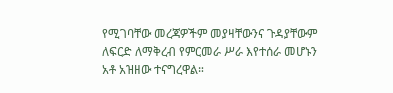የሚገባቸው መረጃዎችም መያዛቸውንና ጉዳያቸውም ለፍርድ ለማቅረብ የምርመራ ሥራ እየተሰራ መሆኑን አቶ አዝዘው ተናግረዋል።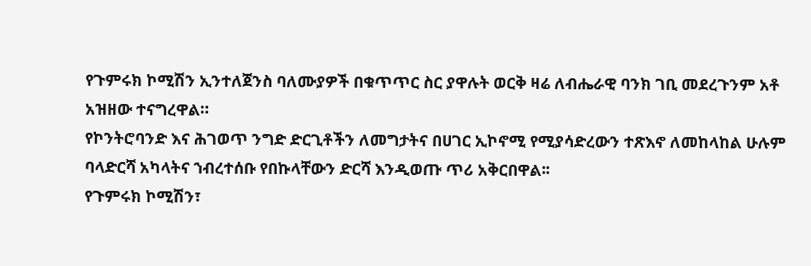የጉምሩክ ኮሚሽን ኢንተለጀንስ ባለሙያዎች በቁጥጥር ስር ያዋሉት ወርቅ ዛሬ ለብሔራዊ ባንክ ገቢ መደረጉንም አቶ አዝዘው ተናግረዋል።
የኮንትሮባንድ እና ሕገወጥ ንግድ ድርጊቶችን ለመግታትና በሀገር ኢኮኖሚ የሚያሳድረውን ተጽእኖ ለመከላከል ሁሉም ባላድርሻ አካላትና ኀብረተሰቡ የበኩላቸውን ድርሻ እንዲወጡ ጥሪ አቅርበዋል፡፡
የጉምሩክ ኮሚሽን፣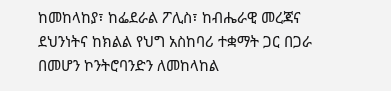ከመከላከያ፣ ከፌደራል ፖሊስ፣ ከብሔራዊ መረጃና ደህንነትና ከክልል የህግ አስከባሪ ተቋማት ጋር በጋራ በመሆን ኮንትሮባንድን ለመከላከል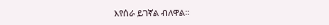እየሰራ ይገኛል ብለዋል።